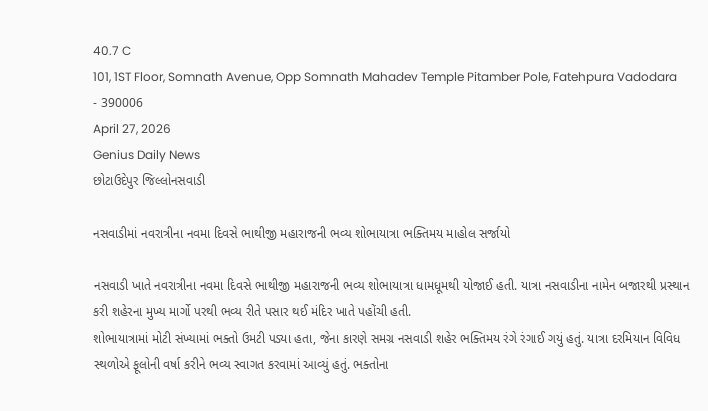40.7 C
101, 1ST Floor, Somnath Avenue, Opp Somnath Mahadev Temple Pitamber Pole, Fatehpura Vadodara - 390006
April 27, 2026
Genius Daily News
છોટાઉદેપુર જિલ્લોનસવાડી

નસવાડીમાં નવરાત્રીના નવમા દિવસે ભાથીજી મહારાજની ભવ્ય શોભાયાત્રા ભક્તિમય માહોલ સર્જાયો

નસવાડી ખાતે નવરાત્રીના નવમા દિવસે ભાથીજી મહારાજની ભવ્ય શોભાયાત્રા ધામધૂમથી યોજાઈ હતી. યાત્રા નસવાડીના નામેન બજારથી પ્રસ્થાન કરી શહેરના મુખ્ય માર્ગો પરથી ભવ્ય રીતે પસાર થઈ મંદિર ખાતે પહોંચી હતી.
શોભાયાત્રામાં મોટી સંખ્યામાં ભક્તો ઉમટી પડ્યા હતા, જેના કારણે સમગ્ર નસવાડી શહેર ભક્તિમય રંગે રંગાઈ ગયું હતું. યાત્રા દરમિયાન વિવિધ સ્થળોએ ફૂલોની વર્ષા કરીને ભવ્ય સ્વાગત કરવામાં આવ્યું હતું. ભક્તોના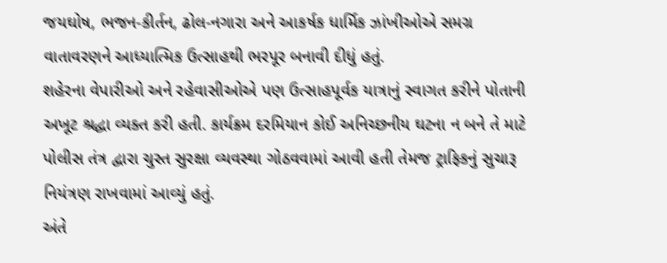જયઘોષ, ભજન-કીર્તન, ઢોલ-નગારા અને આકર્ષક ધાર્મિક ઝાંખીઓએ સમગ્ર વાતાવરણને આધ્યાત્મિક ઉત્સાહથી ભરપૂર બનાવી દીધું હતું.
શહેરના વેપારીઓ અને રહેવાસીઓએ પણ ઉત્સાહપૂર્વક યાત્રાનું સ્વાગત કરીને પોતાની અખૂટ શ્રદ્ધા વ્યક્ત કરી હતી. કાર્યક્રમ દરમિયાન કોઈ અનિચ્છનીય ઘટના ન બને તે માટે પોલીસ તંત્ર દ્વારા ચુસ્ત સુરક્ષા વ્યવસ્થા ગોઠવવામાં આવી હતી તેમજ ટ્રાફિકનું સુચારૂ નિયંત્રણ રાખવામાં આવ્યું હતું.
અંતે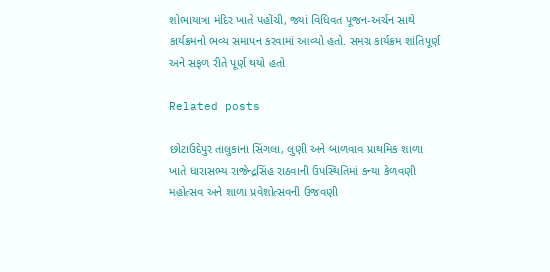શોભાયાત્રા મંદિર ખાતે પહોંચી, જ્યાં વિધિવત પૂજન-અર્ચન સાથે કાર્યક્રમનો ભવ્ય સમાપન કરવામાં આવ્યો હતો. સમગ્ર કાર્યક્રમ શાંતિપૂર્ણ અને સફળ રીતે પૂર્ણ થયો હતો

Related posts

છોટાઉદેપુર તાલુકાના સિંગલા, લુણી અને બાળવાવ પ્રાથમિક શાળા ખાતે ધારાસભ્ય રાજેન્દ્રસિંહ રાઠવાની ઉપસ્થિતિમાં કન્યા કેળવણી મહોત્સવ અને શાળા પ્રવેશોત્સવની ઉજવણી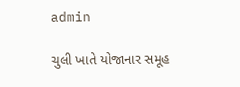admin

ચુલી ખાતે યોજાનાર સમૂહ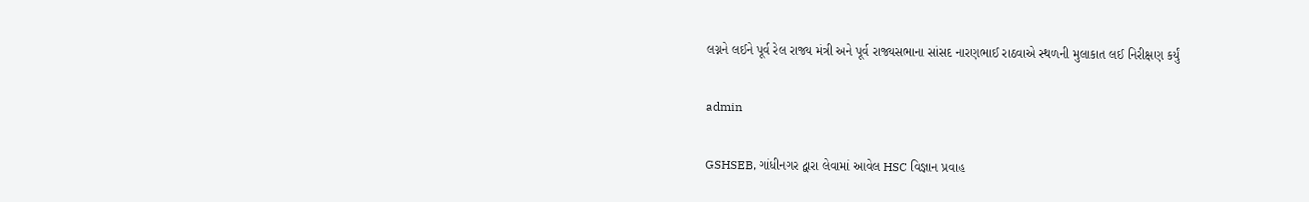લગ્નને લઈને પૂર્વ રેલ રાજ્ય મંત્રી અને પૂર્વ રાજ્યસભાના સાંસદ નારણભાઈ રાઠવાએ સ્થળની મુલાકાત લઈ નિરીક્ષણ કર્યું

admin

GSHSEB, ગાંધીનગર દ્વારા લેવામાં આવેલ HSC વિજ્ઞાન પ્રવાહ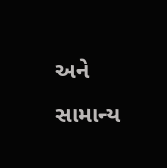અને સામાન્ય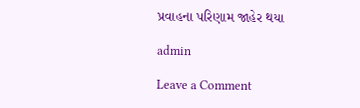પ્રવાહના પરિણામ જાહેર થયા

admin

Leave a Comment